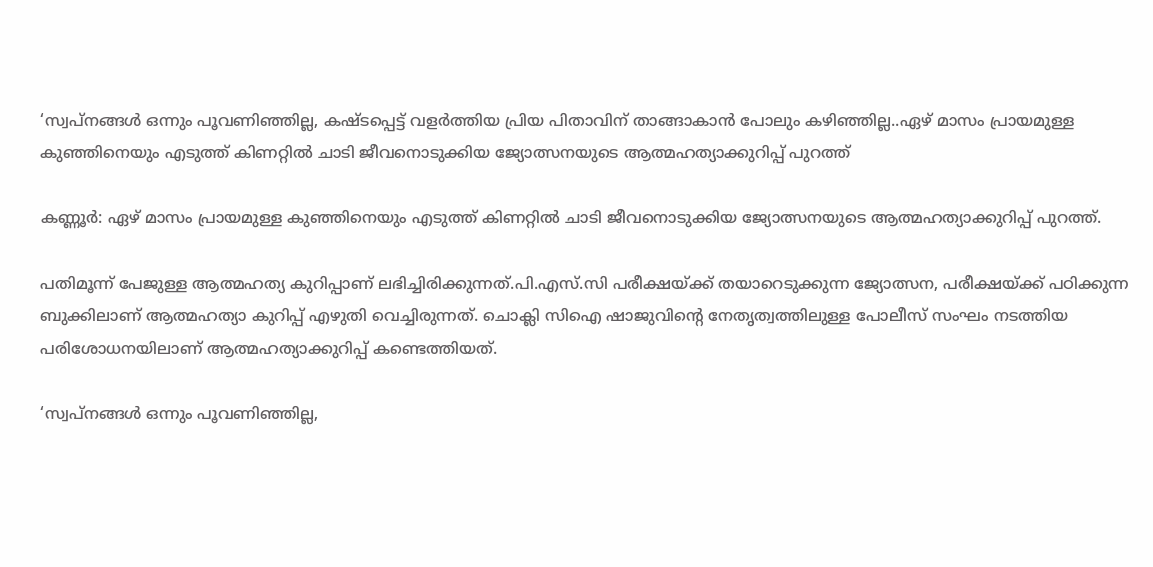‘സ്വപ്നങ്ങള്‍ ഒന്നും പൂവണിഞ്ഞില്ല, കഷ്ടപ്പെട്ട് വളര്‍ത്തിയ പ്രിയ പിതാവിന് താങ്ങാകാന്‍ പോലും കഴിഞ്ഞില്ല..ഏഴ് മാസം പ്രായമുള്ള കുഞ്ഞിനെയും എടുത്ത് കിണറ്റില്‍ ചാടി ജീവനൊടുക്കിയ ജ്യോത്സനയുടെ ആത്മഹത്യാക്കുറിപ്പ് പുറത്ത്

കണ്ണൂര്‍: ഏഴ് മാസം പ്രായമുള്ള കുഞ്ഞിനെയും എടുത്ത് കിണറ്റില്‍ ചാടി ജീവനൊടുക്കിയ ജ്യോത്സനയുടെ ആത്മഹത്യാക്കുറിപ്പ് പുറത്ത്.

പതിമൂന്ന് പേജുള്ള ആത്മഹത്യ കുറിപ്പാണ് ലഭിച്ചിരിക്കുന്നത്.പി.എസ്.സി പരീക്ഷയ്ക്ക് തയാറെടുക്കുന്ന ജ്യോത്സന, പരീക്ഷയ്ക്ക് പഠിക്കുന്ന ബുക്കിലാണ് ആത്മഹത്യാ കുറിപ്പ് എഴുതി വെച്ചിരുന്നത്. ചൊക്ലി സിഐ ഷാജുവിന്റെ നേതൃത്വത്തിലുള്ള പോലീസ് സംഘം നടത്തിയ പരിശോധനയിലാണ് ആത്മഹത്യാക്കുറിപ്പ് കണ്ടെത്തിയത്.

‘സ്വപ്നങ്ങള്‍ ഒന്നും പൂവണിഞ്ഞില്ല,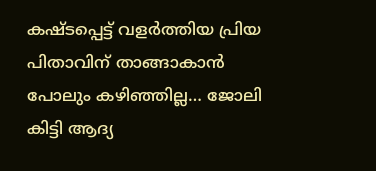കഷ്ടപ്പെട്ട് വളര്‍ത്തിയ പ്രിയ പിതാവിന് താങ്ങാകാന്‍ പോലും കഴിഞ്ഞില്ല… ജോലി കിട്ടി ആദ്യ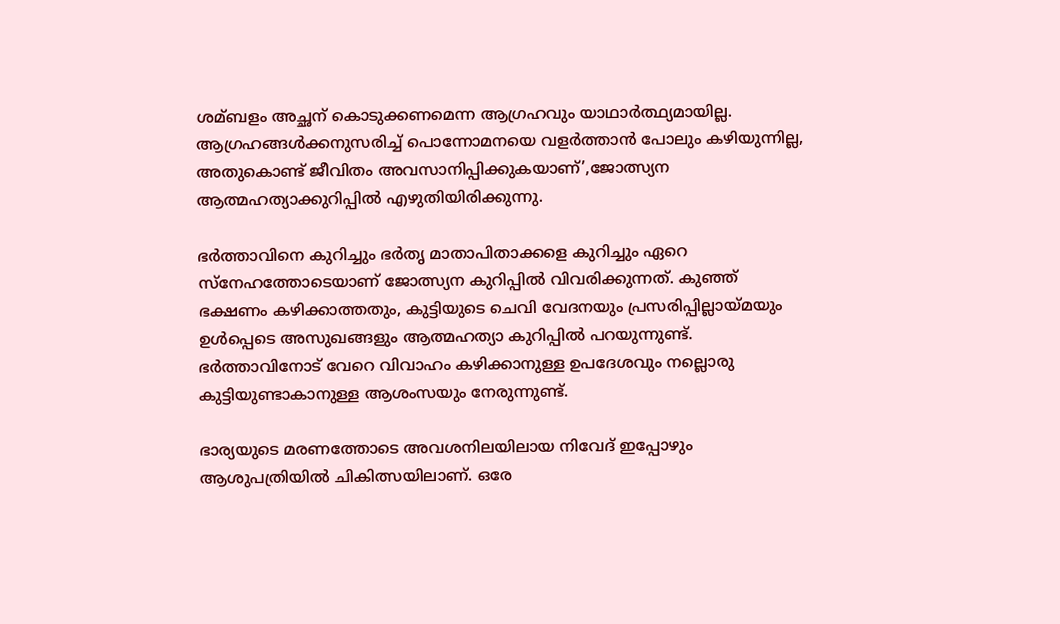ശമ്ബളം അച്ഛന് കൊടുക്കണമെന്ന ആഗ്രഹവും യാഥാര്‍ത്ഥ്യമായില്ല. ആഗ്രഹങ്ങള്‍ക്കനുസരിച്ച്‌ പൊന്നോമനയെ വളര്‍ത്താന്‍ പോലും കഴിയുന്നില്ല, അതുകൊണ്ട് ജീവിതം അവസാനിപ്പിക്കുകയാണ്’,ജോത്സ്യന ആത്മഹത്യാക്കുറിപ്പില്‍ എഴുതിയിരിക്കുന്നു.

ഭര്‍ത്താവിനെ കുറിച്ചും ഭര്‍തൃ മാതാപിതാക്കളെ കുറിച്ചും ഏറെ സ്നേഹത്തോടെയാണ് ജോത്സ്യന കുറിപ്പില്‍ വിവരിക്കുന്നത്. കുഞ്ഞ് ഭക്ഷണം കഴിക്കാത്തതും, കുട്ടിയുടെ ചെവി വേദനയും പ്രസരിപ്പില്ലായ്മയും ഉള്‍പ്പെടെ അസുഖങ്ങളും ആത്മഹത്യാ കുറിപ്പില്‍ പറയുന്നുണ്ട്. ഭര്‍ത്താവിനോട് വേറെ വിവാഹം കഴിക്കാനുള്ള ഉപദേശവും നല്ലൊരു കുട്ടിയുണ്ടാകാനുള്ള ആശംസയും നേരുന്നുണ്ട്.

ഭാര്യയുടെ മരണത്തോടെ അവശനിലയിലായ നിവേദ് ഇപ്പോഴും ആശുപത്രിയില്‍ ചികിത്സയിലാണ്. ഒരേ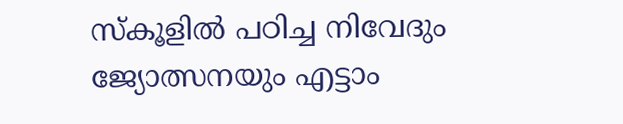സ്‌കൂളില്‍ പഠിച്ച നിവേദും ജ്യോത്സനയും എട്ടാം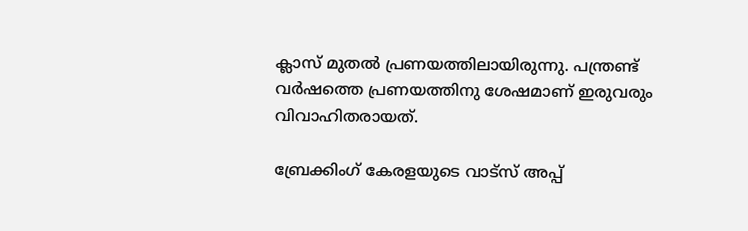ക്ലാസ് മുതല്‍ പ്രണയത്തിലായിരുന്നു. പന്ത്രണ്ട് വര്‍ഷത്തെ പ്രണയത്തിനു ശേഷമാണ് ഇരുവരും വിവാഹിതരായത്.

ബ്രേക്കിംഗ് കേരളയുടെ വാട്സ് അപ്പ്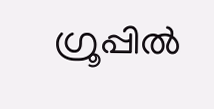ഗ്രൂപ്പിൽ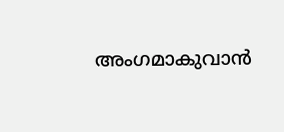അംഗമാകുവാൻ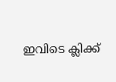ഇവിടെ ക്ലിക്ക്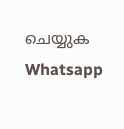ചെയ്യുക Whatsapp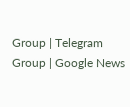Group | Telegram Group | Google News